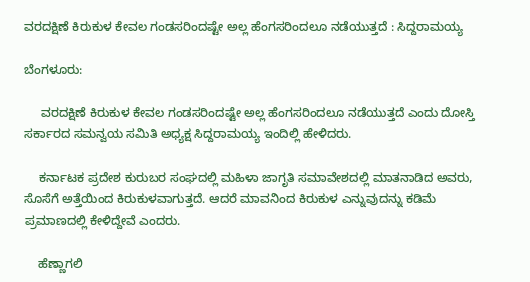ವರದಕ್ಷಿಣೆ ಕಿರುಕುಳ ಕೇವಲ ಗಂಡಸರಿಂದಷ್ಟೇ ಅಲ್ಲ ಹೆಂಗಸರಿಂದಲೂ ನಡೆಯುತ್ತದೆ : ಸಿದ್ದರಾಮಯ್ಯ

ಬೆಂಗಳೂರು:

     ವರದಕ್ಷಿಣೆ ಕಿರುಕುಳ ಕೇವಲ ಗಂಡಸರಿಂದಷ್ಟೇ ಅಲ್ಲ ಹೆಂಗಸರಿಂದಲೂ ನಡೆಯುತ್ತದೆ ಎಂದು ದೋಸ್ತಿ ಸರ್ಕಾರದ ಸಮನ್ವಯ ಸಮಿತಿ ಅಧ್ಯಕ್ಷ ಸಿದ್ದರಾಮಯ್ಯ ಇಂದಿಲ್ಲಿ ಹೇಳಿದರು.

    ಕರ್ನಾಟಕ ಪ್ರದೇಶ ಕುರುಬರ ಸಂಘದಲ್ಲಿ ಮಹಿಳಾ ಜಾಗೃತಿ ಸಮಾವೇಶದಲ್ಲಿ ಮಾತನಾಡಿದ ಅವರು, ಸೊಸೆಗೆ ಅತ್ತೆಯಿಂದ ಕಿರುಕುಳವಾಗುತ್ತದೆ. ಆದರೆ ಮಾವನಿಂದ ಕಿರುಕುಳ ಎನ್ನುವುದನ್ನು ಕಡಿಮೆ ಪ್ರಮಾಣದಲ್ಲಿ ಕೇಳಿದ್ದೇವೆ ಎಂದರು.

    ಹೆಣ್ಣಾಗಲಿ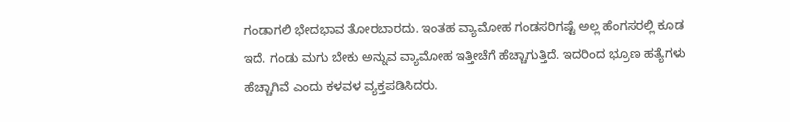ಗಂಡಾಗಲಿ ಭೇದಭಾವ ತೋರಬಾರದು. ಇಂತಹ ವ್ಯಾಮೋಹ ಗಂಡಸರಿಗಷ್ಟೆ ಅಲ್ಲ ಹೆಂಗಸರಲ್ಲಿ ಕೂಡ ಇದೆ. ಗಂಡು ಮಗು ಬೇಕು ಅನ್ನುವ ವ್ಯಾಮೋಹ ಇತ್ತೀಚೆಗೆ ಹೆಚ್ಚಾಗುತ್ತಿದೆ. ಇದರಿಂದ ಭ್ರೂಣ ಹತ್ಯೆಗಳು ಹೆಚ್ಚಾಗಿವೆ ಎಂದು ಕಳವಳ ವ್ಯಕ್ತಪಡಿಸಿದರು.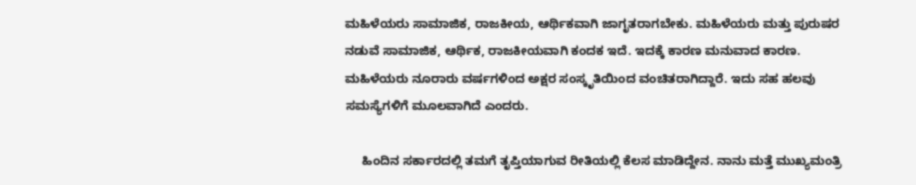ಮಹಿಳೆಯರು ಸಾಮಾಜಿಕ, ರಾಜಕೀಯ, ಆರ್ಥಿಕವಾಗಿ ಜಾಗೃತರಾಗಬೇಕು. ಮಹಿಳೆಯರು ಮತ್ತು ಪುರುಷರ ನಡುವೆ ಸಾಮಾಜಿಕ, ಆರ್ಥಿಕ, ರಾಜಕೀಯವಾಗಿ ಕಂದಕ ಇದೆ. ಇದಕ್ಕೆ ಕಾರಣ ಮನುವಾದ ಕಾರಣ. ಮಹಿಳೆಯರು ನೂರಾರು ವರ್ಷಗಳಿಂದ ಅಕ್ಷರ ಸಂಸ್ಕೃತಿಯಿಂದ ವಂಚಿತರಾಗಿದ್ದಾರೆ. ಇದು ಸಹ ಹಲವು ಸಮಸ್ಯೆಗಳಿಗೆ ಮೂಲವಾಗಿದೆ ಎಂದರು.

     ಹಿಂದಿನ ಸರ್ಕಾರದಲ್ಲಿ ತಮಗೆ ತೃಪ್ತಿಯಾಗುವ ರೀತಿಯಲ್ಲಿ ಕೆಲಸ ಮಾಡಿದ್ದೇನ. ನಾನು ಮತ್ತೆ ಮುಖ್ಯಮಂತ್ರಿ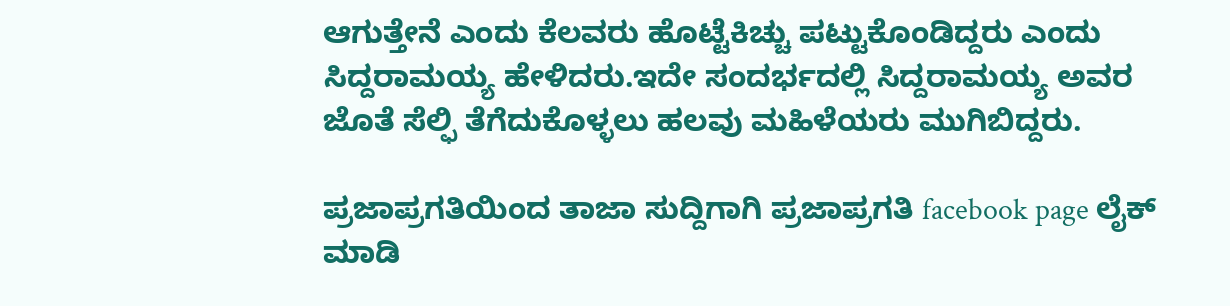ಆಗುತ್ತೇನೆ ಎಂದು ಕೆಲವರು ಹೊಟ್ಟೆಕಿಚ್ಚು ಪಟ್ಟುಕೊಂಡಿದ್ದರು ಎಂದು ಸಿದ್ದರಾಮಯ್ಯ ಹೇಳಿದರು.ಇದೇ ಸಂದರ್ಭದಲ್ಲಿ ಸಿದ್ದರಾಮಯ್ಯ ಅವರ ಜೊತೆ ಸೆಲ್ಫಿ ತೆಗೆದುಕೊಳ್ಳಲು ಹಲವು ಮಹಿಳೆಯರು ಮುಗಿಬಿದ್ದರು.

ಪ್ರಜಾಪ್ರಗತಿಯಿಂದ ತಾಜಾ ಸುದ್ದಿಗಾಗಿ ಪ್ರಜಾಪ್ರಗತಿ facebook page ಲೈಕ್ ಮಾಡಿ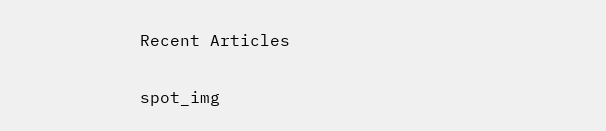Recent Articles

spot_img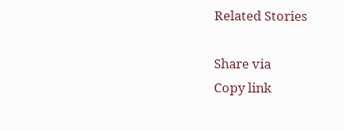Related Stories

Share via
Copy link